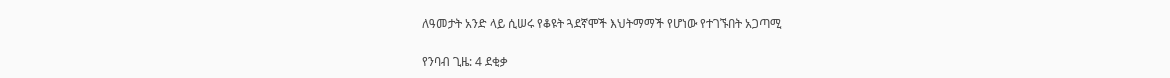ለዓመታት አንድ ላይ ሲሠሩ የቆዩት ጓደኛሞች እህትማማች የሆነው የተገኙበት አጋጣሚ

የንባብ ጊዜ: 4 ደቂቃ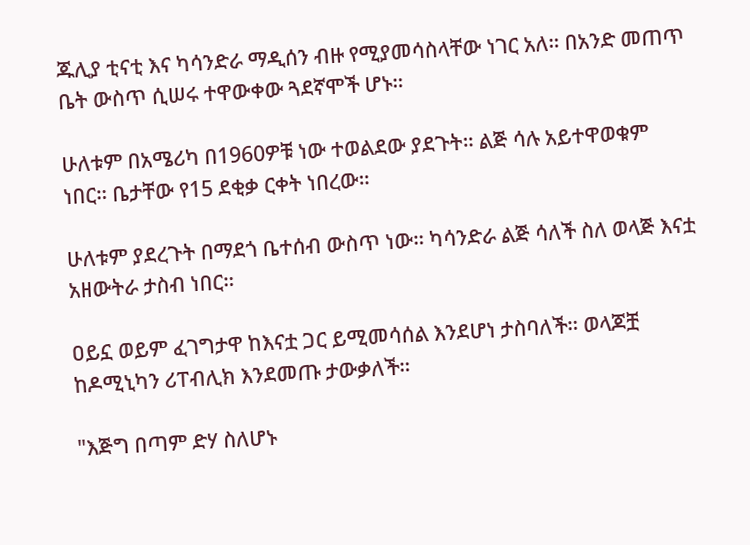ጁሊያ ቲናቲ እና ካሳንድራ ማዲሰን ብዙ የሚያመሳስላቸው ነገር አለ። በአንድ መጠጥ ቤት ውስጥ ሲሠሩ ተዋውቀው ጓደኛሞች ሆኑ።

ሁለቱም በአሜሪካ በ1960ዎቹ ነው ተወልደው ያደጉት። ልጅ ሳሉ አይተዋወቁም ነበር። ቤታቸው የ15 ደቂቃ ርቀት ነበረው።

ሁለቱም ያደረጉት በማደጎ ቤተሰብ ውስጥ ነው። ካሳንድራ ልጅ ሳለች ስለ ወላጅ እናቷ አዘውትራ ታስብ ነበር።

ዐይኗ ወይም ፈገግታዋ ከእናቷ ጋር ይሚመሳሰል እንደሆነ ታስባለች። ወላጆቿ ከዶሚኒካን ሪፐብሊክ እንደመጡ ታውቃለች።

"እጅግ በጣም ድሃ ስለሆኑ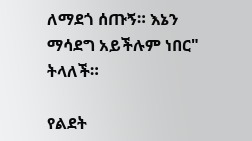ለማደጎ ሰጡኝ። እኔን ማሳደግ አይችሉም ነበር" ትላለች።

የልደት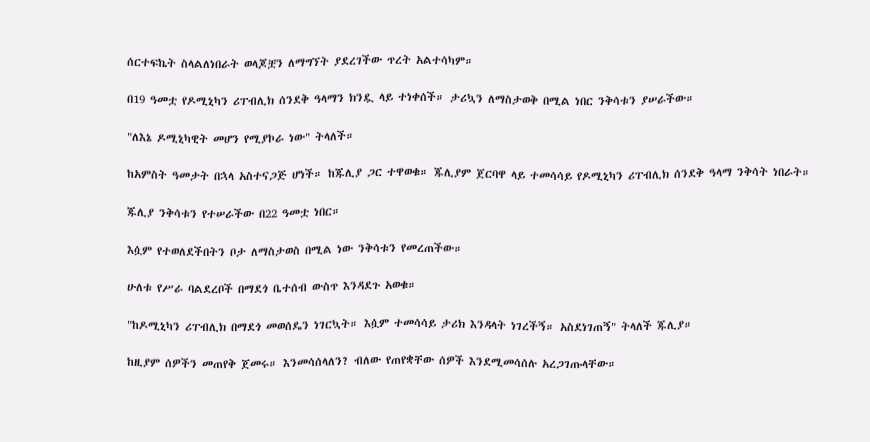ሰርተፍኬት ስላልለነበራት ወላጆቿን ለማግኘት ያደረገችው ጥረት አልተሳካም።

በ19 ዓመቷ የዶሚኒካን ሪፐብሊክ ሰንደቅ ዓላማን ክንዷ ላይ ተነቀሰች። ታሪኳን ለማስታወቅ በሚል ነበር ንቅሳቱን ያሠራችው።

"ለእኔ ዶሚኒካዊት መሆን የሚያኮራ ነው" ትላለች።

ከአምስት ዓመታት በኋላ አስተናጋጅ ሆነች። ከጁሊያ ጋር ተዋወቁ። ጁሊያም ጀርባዋ ላይ ተመሳሳይ የዶሚኒካን ሪፐብሊክ ሰንደቅ ዓላማ ንቅሳት ነበራት።

ጁሊያ ንቅሳቱን የተሠራችው በ22 ዓመቷ ነበር።

እሷም የተወለደችበትን ቦታ ለማስታወስ በሚል ነው ንቅሳቱን የመረጠችው።

ሁለቱ የሥራ ባልደረቦች በማደጎ ቤተሰብ ውስጥ እንዳደጉ አወቁ።

"ከዶሚኒካን ሪፐብሊክ በማደጎ መወሰዴን ነገርኳት። እሷም ተመሳሳይ ታሪክ እንዳላት ነገረችኝ። አስደነገጠኝ" ትላለች ጁሊያ።

ከዚያም ሰዎችን መጠየቅ ጀመሩ። እንመሳሰላለን? ብለው የጠየቋቸው ሰዎች እንደሚመሳሰሉ አረጋገጡላቸው።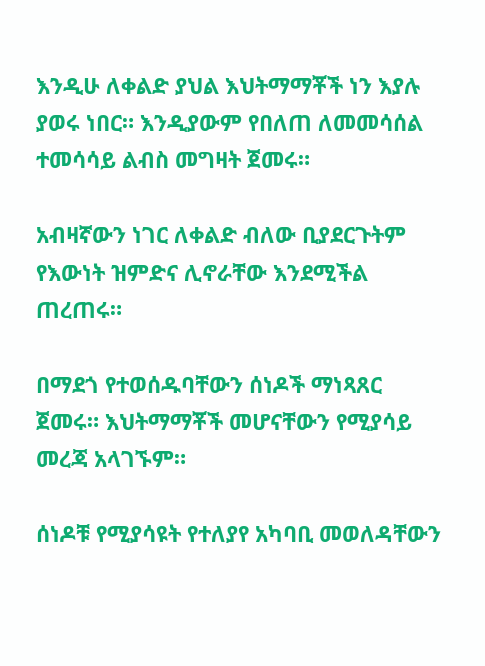እንዲሁ ለቀልድ ያህል እህትማማቾች ነን እያሉ ያወሩ ነበር። እንዲያውም የበለጠ ለመመሳሰል ተመሳሳይ ልብስ መግዛት ጀመሩ።

አብዛኛውን ነገር ለቀልድ ብለው ቢያደርጉትም የእውነት ዝምድና ሊኖራቸው እንደሚችል ጠረጠሩ።

በማደጎ የተወሰዱባቸውን ሰነዶች ማነጻጸር ጀመሩ። እህትማማቾች መሆናቸውን የሚያሳይ መረጃ አላገኙም።

ሰነዶቹ የሚያሳዩት የተለያየ አካባቢ መወለዳቸውን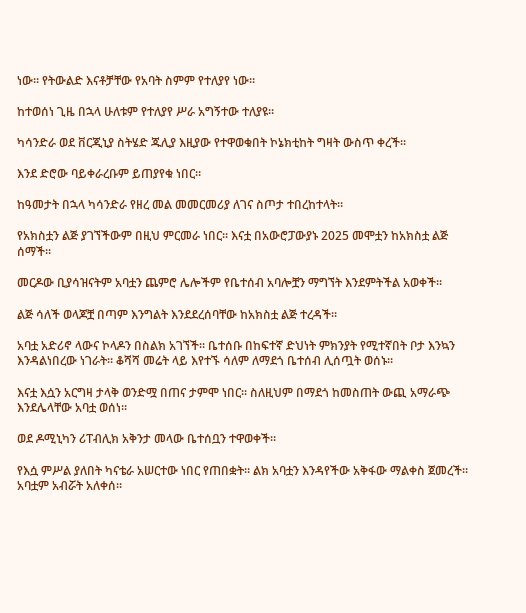ነው። የትውልድ እናቶቻቸው የአባት ስምም የተለያየ ነው።

ከተወሰነ ጊዜ በኋላ ሁለቱም የተለያየ ሥራ አግኝተው ተለያዩ።

ካሳንድራ ወደ ቨርጂኒያ ስትሄድ ጁሊያ እዚያው የተዋወቁበት ኮኔክቲከት ግዛት ውስጥ ቀረች።

እንደ ድሮው ባይቀራረቡም ይጠያየቁ ነበር።

ከዓመታት በኋላ ካሳንድራ የዘረ መል መመርመሪያ ለገና ስጦታ ተበረከተላት።

የአክስቷን ልጅ ያገኘችውም በዚህ ምርመራ ነበር። እናቷ በአውሮፓውያኑ 2025 መሞቷን ከአክስቷ ልጅ ሰማች።

መርዶው ቢያሳዝናትም አባቷን ጨምሮ ሌሎችም የቤተሰብ አባሎቿን ማግኘት እንደምትችል አወቀች።

ልጅ ሳለች ወላጆቿ በጣም እንግልት እንደደረሰባቸው ከአክስቷ ልጅ ተረዳች።

አባቷ አድሪኖ ላውና ኮላዶን በስልክ አገኘች። ቤተሰቡ በከፍተኛ ድህነት ምክንያት የሚተኛበት ቦታ እንኳን እንዳልነበረው ነገራት። ቆሻሻ መሬት ላይ እየተኙ ሳለም ለማደጎ ቤተሰብ ሊሰጧት ወሰኑ።

እናቷ እሷን አርግዛ ታላቅ ወንድሟ በጠና ታምሞ ነበር። ስለዚህም በማደጎ ከመስጠት ውጪ አማራጭ እንደሌላቸው አባቷ ወሰነ።

ወደ ዶሚኒካን ሪፐብሊክ አቅንታ መላው ቤተሰቧን ተዋወቀች።

የእሷ ምሥል ያለበት ካናቴራ አሠርተው ነበር የጠበቋት። ልክ አባቷን እንዳየችው አቅፋው ማልቀስ ጀመረች። አባቷም አብሯት አለቀሰ።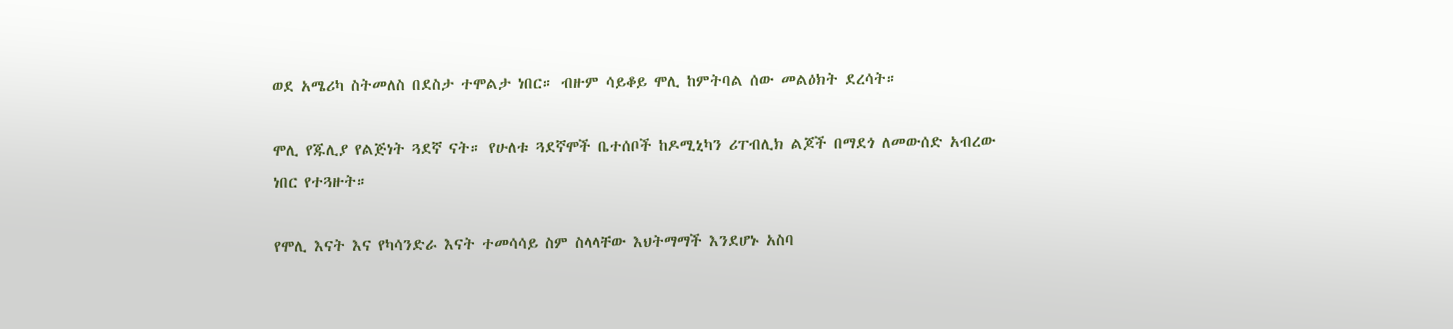ወደ አሜሪካ ስትመለስ በደስታ ተሞልታ ነበር። ብዙም ሳይቆይ ሞሊ ከምትባል ሰው መልዕክት ደረሳት።

ሞሊ የጁሊያ የልጅነት ጓደኛ ናት። የሁለቱ ጓደኛሞች ቤተሰቦች ከዶሚኒካን ሪፐብሊክ ልጆች በማደጎ ለመውሰድ አብረው ነበር የተጓዙት።

የሞሊ እናት እና የካሳንድራ እናት ተመሳሳይ ስም ስላላቸው እህትማማች እንደሆኑ አስባ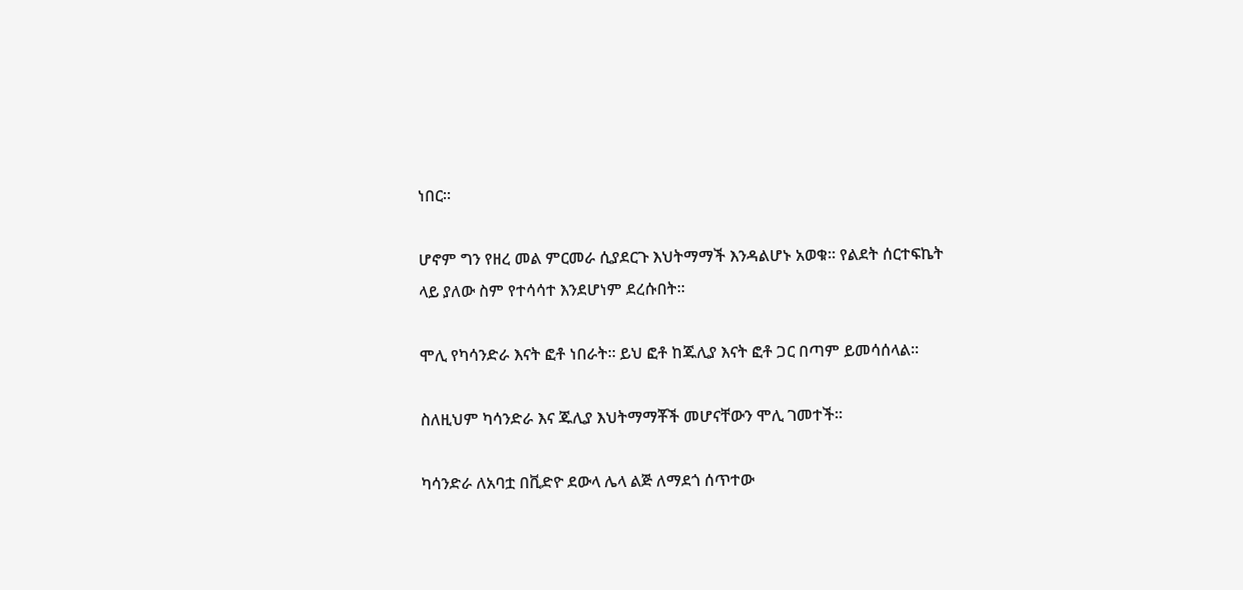ነበር።

ሆኖም ግን የዘረ መል ምርመራ ሲያደርጉ እህትማማች እንዳልሆኑ አወቁ። የልደት ሰርተፍኬት ላይ ያለው ስም የተሳሳተ እንደሆነም ደረሱበት።

ሞሊ የካሳንድራ እናት ፎቶ ነበራት። ይህ ፎቶ ከጁሊያ እናት ፎቶ ጋር በጣም ይመሳሰላል።

ስለዚህም ካሳንድራ እና ጁሊያ እህትማማቾች መሆናቸውን ሞሊ ገመተች።

ካሳንድራ ለአባቷ በቪድዮ ደውላ ሌላ ልጅ ለማደጎ ሰጥተው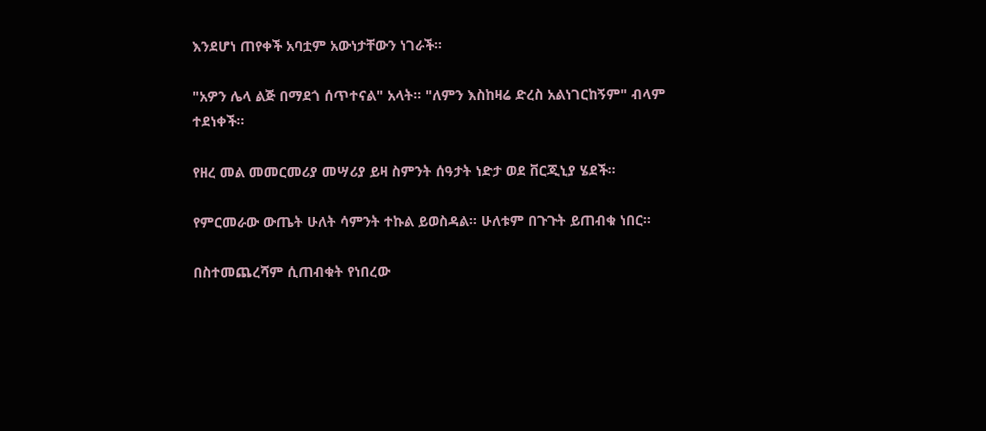እንደሆነ ጠየቀች አባቷም አውነታቸውን ነገራች።

"አዎን ሌላ ልጅ በማደጎ ሰጥተናል" አላት። "ለምን እስከዛሬ ድረስ አልነገርከኝም" ብላም ተደነቀች።

የዘረ መል መመርመሪያ መሣሪያ ይዛ ስምንት ሰዓታት ነድታ ወደ ቨርጂኒያ ሄደች።

የምርመራው ውጤት ሁለት ሳምንት ተኩል ይወስዳል። ሁለቱም በጉጉት ይጠብቁ ነበር።

በስተመጨረሻም ሲጠብቁት የነበረው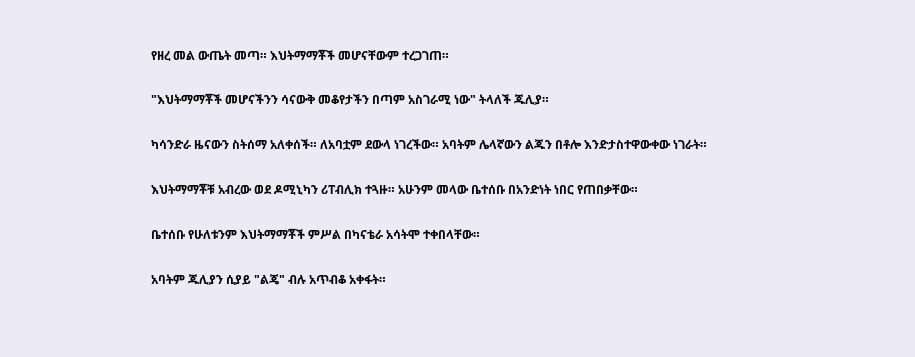የዘረ መል ውጤት መጣ። እህትማማቾች መሆናቸውም ተረጋገጠ።

"እህትማማቾች መሆናችንን ሳናውቅ መቆየታችን በጣም አስገራሚ ነው" ትላለች ጁሊያ።

ካሳንድራ ዜናውን ስትሰማ አለቀሰች። ለአባቷም ደውላ ነገረችው። አባትም ሌላኛውን ልጁን በቶሎ እንድታስተዋውቀው ነገራት።

እህትማማቾቹ አብረው ወደ ዶሚኒካን ሪፐብሊክ ተጓዙ። አሁንም መላው ቤተሰቡ በአንድነት ነበር የጠበቃቸው።

ቤተሰቡ የሁለቱንም እህትማማቾች ምሥል በካናቴራ አሳትሞ ተቀበላቸው።

አባትም ጁሊያን ሲያይ "ልጄ" ብሉ አጥብቆ አቀፋት።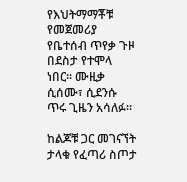የእህትማማቾቹ የመጀመሪያ የቤተሰብ ጥየቃ ጉዞ በደስታ የተሞላ ነበር። ሙዚቃ ሲሰሙ፣ ሲደንሱ ጥሩ ጊዜን አሳለፉ።

ከልጆቹ ጋር መገናኘት ታላቁ የፈጣሪ ስጦታ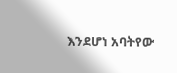እንደሆነ አባትየው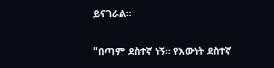ይናገራል።

"በጣም ደስተኛ ነኝ። የእውነት ደስተኛ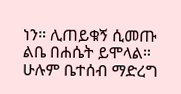ነን። ሊጠይቁኝ ሲመጡ ልቤ በሐሴት ይሞላል። ሁሉም ቤተሰብ ማድረግ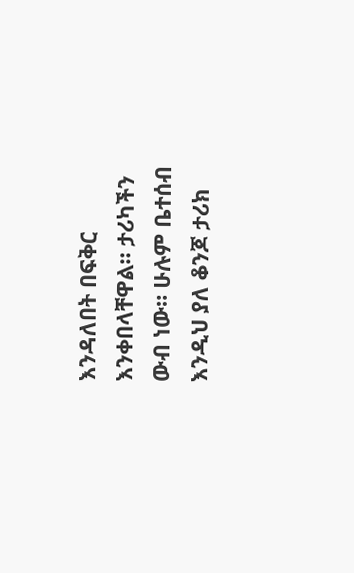እንዳለበት በፍቅር እንቀበላቸዋል። ታሪካችን ውብ ነው። ሁሉም ቤተሰብ እንዲህ ያለ ቆንጆ ታሪክ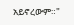አይኖረውም።"